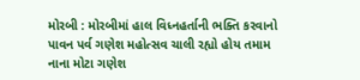મોરબી : મોરબીમાં હાલ વિધ્નહર્તાની ભક્તિ કરવાનો પાવન પર્વ ગણેશ મહોત્સવ ચાલી રહ્યો હોય તમામ નાના મોટા ગણેશ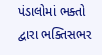પંડાલોમાં ભક્તો દ્વારા ભક્તિસભર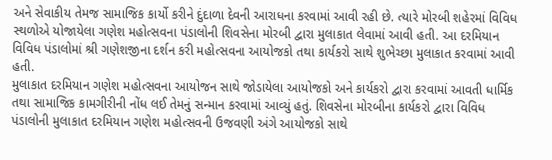અને સેવાકીય તેમજ સામાજિક કાર્યો કરીને દુંદાળા દેવની આરાધના કરવામાં આવી રહી છે. ત્યારે મોરબી શહેરમાં વિવિધ સ્થળોએ યોજાયેલા ગણેશ મહોત્સવના પંડાલોની શિવસેના મોરબી દ્વારા મુલાકાત લેવામાં આવી હતી. આ દરમિયાન વિવિધ પંડાલોમાં શ્રી ગણેશજીના દર્શન કરી મહોત્સવના આયોજકો તથા કાર્યકરો સાથે શુભેચ્છા મુલાકાત કરવામાં આવી હતી.
મુલાકાત દરમિયાન ગણેશ મહોત્સવના આયોજન સાથે જોડાયેલા આયોજકો અને કાર્યકરો દ્વારા કરવામાં આવતી ધાર્મિક તથા સામાજિક કામગીરીની નોંધ લઈ તેમનું સન્માન કરવામાં આવ્યું હતું. શિવસેના મોરબીના કાર્યકરો દ્વારા વિવિધ પંડાલોની મુલાકાત દરમિયાન ગણેશ મહોત્સવની ઉજવણી અંગે આયોજકો સાથે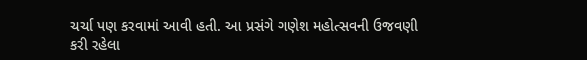ચર્ચા પણ કરવામાં આવી હતી. આ પ્રસંગે ગણેશ મહોત્સવની ઉજવણી કરી રહેલા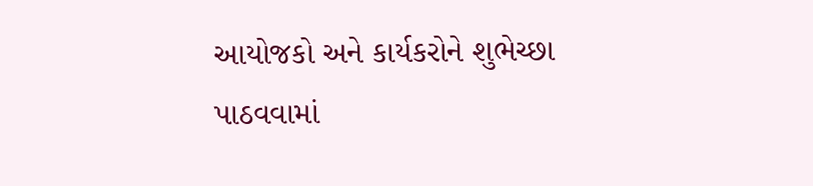આયોજકો અને કાર્યકરોને શુભેચ્છા પાઠવવામાં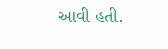આવી હતી.